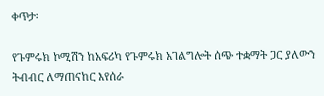ቀጥታ፡

የጉምሩክ ኮሚሽን ከአፍሪካ የጉምሩክ አገልግሎት ሰጭ ተቋማት ጋር ያለውን ትብብር ለማጠናከር እየሰራ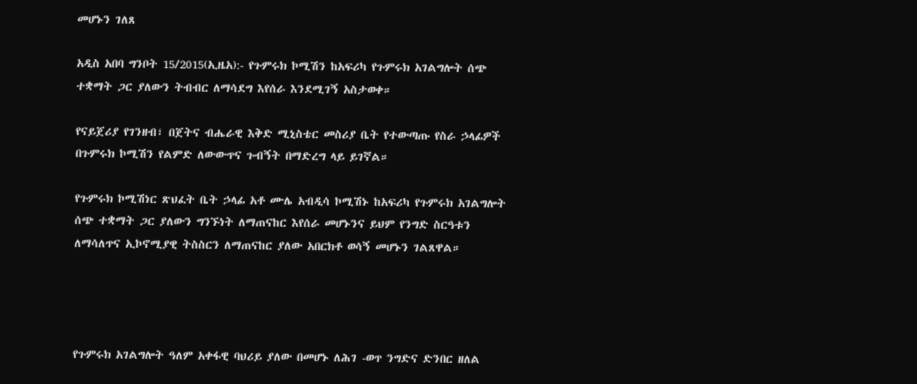መሆኑን ገለጸ

አዲስ አበባ ግንቦት 15/2015(ኢዜአ):- የጉምሩክ ኮሚሽን ከአፍሪካ የጉምሩክ አገልግሎት ሰጭ ተቋማት ጋር ያለውን ትብብር ለማሳደግ እየሰራ እንደሚገኝ አስታወቀ።

የናይጀሪያ የገንዘብ፣ በጀትና ብሔራዊ እቅድ ሚኒስቴር መስሪያ ቤት የተውጣጡ የስራ ኃላፊዎች በጉምሩክ ኮሚሽን የልምድ ለውውጥና ጉብኝት በማድረግ ላይ ይገኛል።

የጉምሩክ ኮሚሽነር ጽህፈት ቤት ኃላፊ አቶ ሙሌ አብዲሳ ኮሚሽኑ ከአፍሪካ የጉምሩክ አገልግሎት ሰጭ ተቋማት ጋር ያለውን ግንኙነት ለማጠናከር እየሰራ መሆኑንና ይህም የንግድ ስርዓቱን ለማሳለጥና ኢኮኖሚያዊ ትስስርን ለማጠናከር ያለው አበርክቶ ወሳኝ መሆኑን ገልጸዋል።




የጉምሩክ አገልግሎት ዓለም አቀፋዊ ባህሪይ ያለው በመሆኑ ለሕገ -ወጥ ንግድና ድንበር ዘለል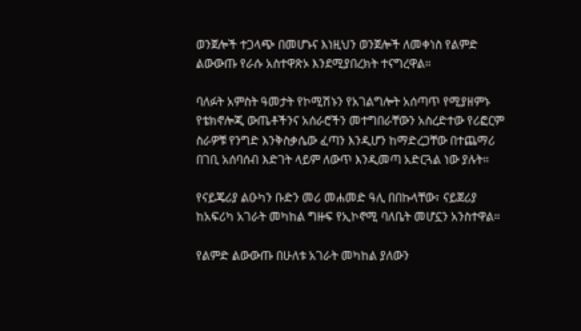ወንጀሎች ተጋላጭ በመሆኑና እነዚህን ወንጀሎች ለመቀነስ የልምድ ልውውጡ የራሱ አስተዋጽኦ እንደሚያበረክት ተናግረዋል።

ባለፉት አምስት ዓመታት የኮሚሽኑን የአገልግሎት አሰጣጥ የሚያዘምኑ የቴክኖሎጂ ውጤቶችንና አሰራሮችን መተግበራቸውን አስረድተው የሪፎርም ስራዎቹ የንግድ እንቅስቃሴው ፈጣን እንዲሆን ከማድረጋቸው በተጨማሪ በገቢ አሰባሰብ እድገት ላይም ለውጥ እንዲመጣ አድርጓል ነው ያሉት።

የናይጄሪያ ልዑካን ቡድን መሪ መሐመድ ዓሊ በበኩላቸው፣ ናይጀሪያ ከአፍሪካ አገራት መካከል ግዙፍ የኢኮኖሚ ባለቤት መሆኗን አንስተዋል።

የልምድ ልውውጡ በሁለቱ አገራት መካከል ያለውን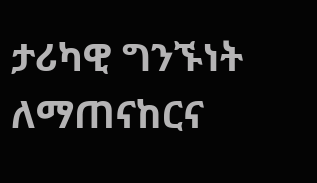ታሪካዊ ግንኙነት ለማጠናከርና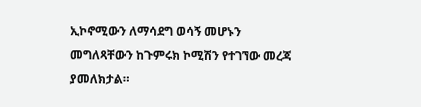ኢኮኖሚውን ለማሳደግ ወሳኝ መሆኑን መግለጻቸውን ከጉምሩክ ኮሚሽን የተገኘው መረጃ ያመለክታል።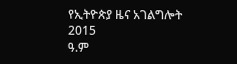የኢትዮጵያ ዜና አገልግሎት
2015
ዓ.ም